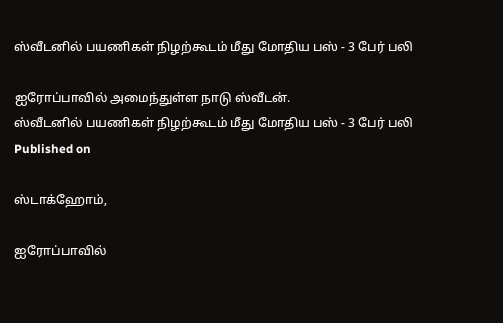ஸ்வீடனில் பயணிகள் நிழற்கூடம் மீது மோதிய பஸ் - 3 பேர் பலி

ஐரோப்பாவில் அமைந்துள்ள நாடு ஸ்வீடன்.
ஸ்வீடனில் பயணிகள் நிழற்கூடம் மீது மோதிய பஸ் - 3 பேர் பலி
Published on

ஸ்டாக்ஹோம்,

ஐரோப்பாவில்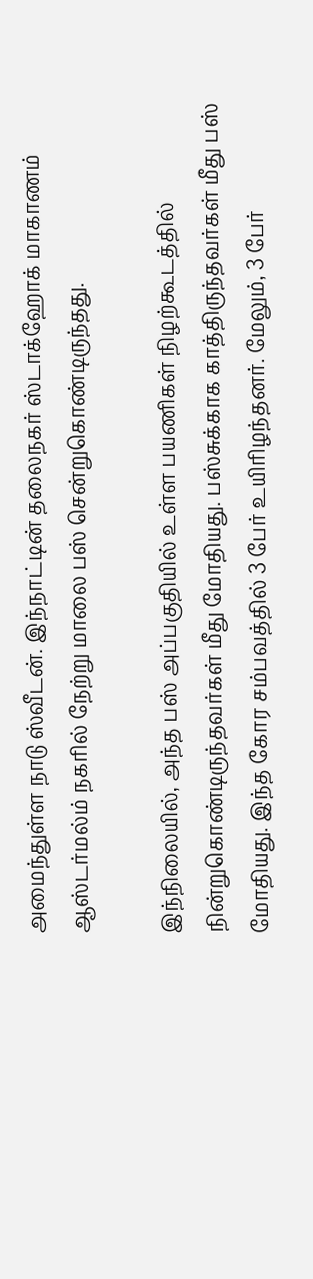அமைந்துள்ள நாடு ஸ்வீடன். இந்நாட்டின் தலைநகர் ஸ்டாக்ஹோக் மாகாணம் ஆஸ்டர்மல்ம் நகரில் நேற்று மாலை பஸ் சென்றுகொண்டிருந்தது.

இந்நிலையில், அந்த பஸ் அப்பகுதியில் உள்ள பயணிகள் நிழற்கூடத்தில் நின்றுகொண்டிருந்தவர்கள் மீது மோதியது. பஸ்சுக்காக காத்திருந்தவர்கள் மீது பஸ் மோதியது. இந்த கோர சம்பவத்தில் 3 பேர் உயிரிழந்தனர். மேலும், 3 பேர்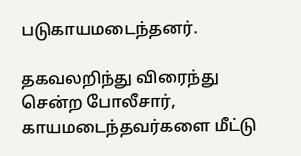படுகாயமடைந்தனர்.

தகவலறிந்து விரைந்து சென்ற போலீசார், காயமடைந்தவர்களை மீட்டு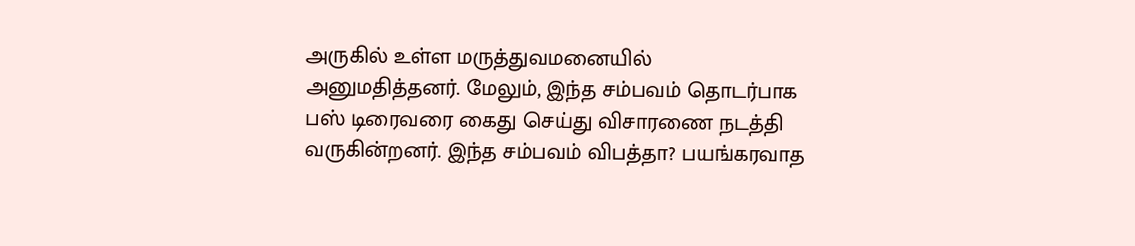அருகில் உள்ள மருத்துவமனையில் அனுமதித்தனர். மேலும், இந்த சம்பவம் தொடர்பாக பஸ் டிரைவரை கைது செய்து விசாரணை நடத்தி வருகின்றனர். இந்த சம்பவம் விபத்தா? பயங்கரவாத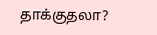தாக்குதலா?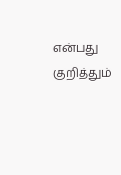என்பது குறித்தும்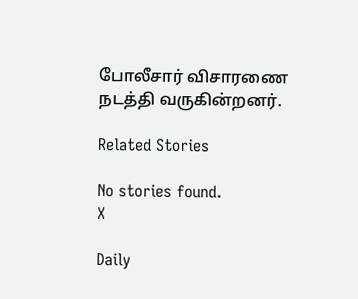போலீசார் விசாரணை நடத்தி வருகின்றனர்.

Related Stories

No stories found.
X

Daily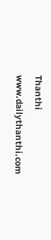Thanthi
www.dailythanthi.com